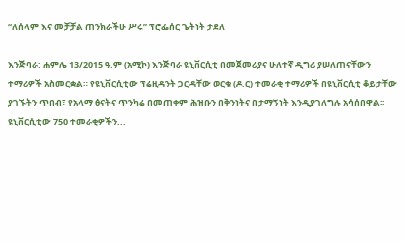“ለሰላም እና መቻቻል ጠንክራችሁ ሥሩ” ፕሮፌሰር ጌትነት ታደለ

እንጅባራ: ሐምሌ 13/2015 ዓ.ም (አሚኮ) እንጅባራ ዩኒቨርሲቲ በመጀመሪያና ሁለተኛ ዲግሪ ያሠለጠናቸውን ተማሪዎች አስመርቋል። የዩኒቨርሲቲው ፕሬዚዳንት ጋርዳቸው ወርቁ (ዶ.ር) ተመራቂ ተማሪዎች በዩኒቨርሲቲ ቆይታቸው ያገኙትን ጥበብ፣ የአላማ ፅናትና ጥንካሬ በመጠቀም ሕዝቡን በቅንነትና በታማኝነት እንዲያገለግሉ አሳሰበዋል፡፡ ዩኒቨርሲቲው 750 ተመራቂዎችን...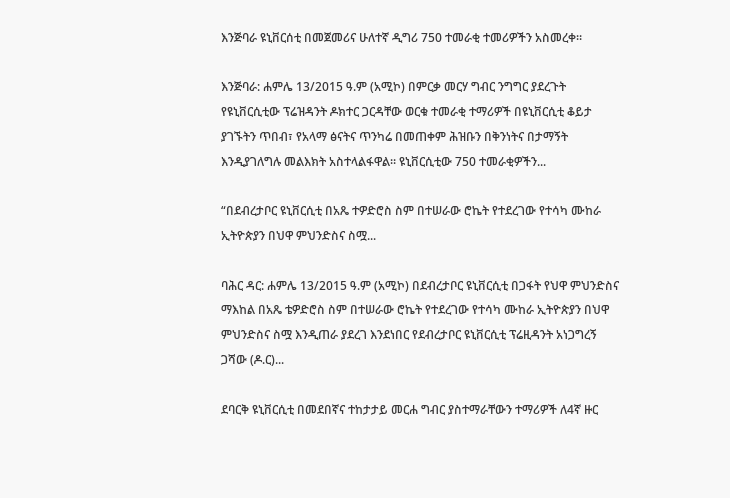እንጅባራ ዩኒቨርሰቲ በመጀመሪና ሁለተኛ ዲግሪ 750 ተመራቂ ተመሪዎችን አስመረቀ።

እንጅባራ: ሐምሌ 13/2015 ዓ.ም (አሚኮ) በምርቃ መርሃ ግብር ንግግር ያደረጉት የዩኒቨርሲቲው ፕሬዝዳንት ዶክተር ጋርዳቸው ወርቁ ተመራቂ ተማሪዎች በዩኒቨርሲቲ ቆይታ ያገኙትን ጥበብ፣ የአላማ ፅናትና ጥንካሬ በመጠቀም ሕዝቡን በቅንነትና በታማኝት እንዲያገለግሉ መልእክት አስተላልፋዋል። ዩኒቨርሲቲው 750 ተመራቂዎችን...

“በደብረታቦር ዩኒቨርሲቲ በአጼ ተዎድሮስ ስም በተሠራው ሮኬት የተደረገው የተሳካ ሙከራ ኢትዮጵያን በህዋ ምህንድስና ስሟ...

ባሕር ዳር: ሐምሌ 13/2015 ዓ.ም (አሚኮ) በደብረታቦር ዩኒቨርሲቲ በጋፋት የህዋ ምህንድስና ማእከል በአጼ ቴዎድሮስ ስም በተሠራው ሮኬት የተደረገው የተሳካ ሙከራ ኢትዮጵያን በህዋ ምህንድስና ስሟ እንዲጠራ ያደረገ እንደነበር የደብረታቦር ዩኒቨርሲቲ ፕሬዚዳንት አነጋግረኝ ጋሻው (ዶ.ር)...

ደባርቅ ዩኒቨርሲቲ በመደበኛና ተከታታይ መርሐ ግብር ያስተማራቸውን ተማሪዎች ለ4ኛ ዙር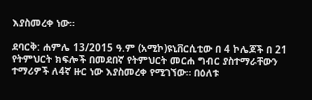እያስመረቀ ነው።

ደባርቅ: ሐምሌ 13/2015 ዓ.ም (አሚኮ)ዩኒቨርሲቲው በ 4 ኮሌጆች በ 21 የትምህርት ክፍሎች በመደበኛ የትምህርት መርሐ ግብር ያስተማራቸውን ተማሪዎች ለ4ኛ ዙር ነው እያስመረቀ የሚገኘው። በዕለቱ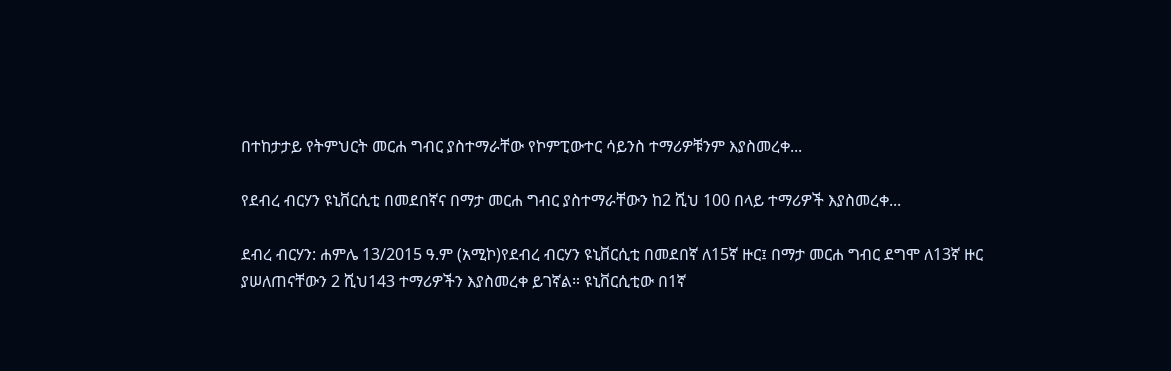በተከታታይ የትምህርት መርሐ ግብር ያስተማራቸው የኮምፒውተር ሳይንስ ተማሪዎቹንም እያስመረቀ...

የደብረ ብርሃን ዩኒቨርሲቲ በመደበኛና በማታ መርሐ ግብር ያስተማራቸውን ከ2 ሺህ 100 በላይ ተማሪዎች እያስመረቀ...

ደብረ ብርሃን: ሐምሌ 13/2015 ዓ.ም (አሚኮ)የደብረ ብርሃን ዩኒቨርሲቲ በመደበኛ ለ15ኛ ዙር፤ በማታ መርሐ ግብር ደግሞ ለ13ኛ ዙር ያሠለጠናቸውን 2 ሺህ143 ተማሪዎችን እያስመረቀ ይገኛል። ዩኒቨርሲቲው በ1ኛ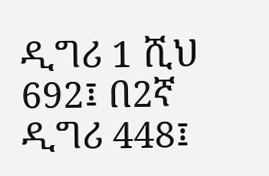ዲግሪ 1 ሺህ 692፤ በ2ኛ ዲግሪ 448፤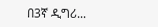በ3ኛ ዲግሪ...